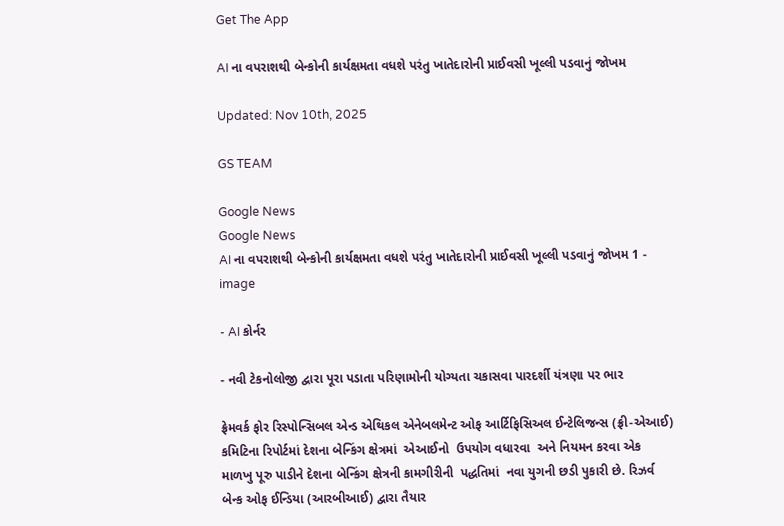Get The App

AI ના વપરાશથી બેન્કોની કાર્યક્ષમતા વધશે પરંતુ ખાતેદારોની પ્રાઈવસી ખૂલ્લી પડવાનું જોખમ

Updated: Nov 10th, 2025

GS TEAM

Google News
Google News
AI ના વપરાશથી બેન્કોની કાર્યક્ષમતા વધશે પરંતુ ખાતેદારોની પ્રાઈવસી ખૂલ્લી પડવાનું જોખમ 1 - image

- AI કોર્નર

- નવી ટેકનોલોજી દ્વારા પૂરા પડાતા પરિણામોની યોગ્યતા ચકાસવા પારદર્શી યંત્રણા પર ભાર

ફ્રેમવર્ક ફોર રિસ્પોન્સિબલ એન્ડ એથિકલ એનેબલમેન્ટ ઓફ આર્ટિફિસિઅલ ઈન્ટેલિજન્સ (ફ્રી-એઆઈ) કમિટિના રિપોર્ટમાં દેશના બેન્કિંગ ક્ષેત્રમાં  એઆઈનો  ઉપયોગ વધારવા  અને નિયમન કરવા એક માળખુ પૂરુ પાડીને દેશના બેન્કિંગ ક્ષેત્રની કામગીરીની  પદ્ધતિમાં  નવા યુગની છડી પુકારી છે. રિઝર્વ બેન્ક ઓફ ઈન્ડિયા (આરબીઆઈ) દ્વારા તૈયાર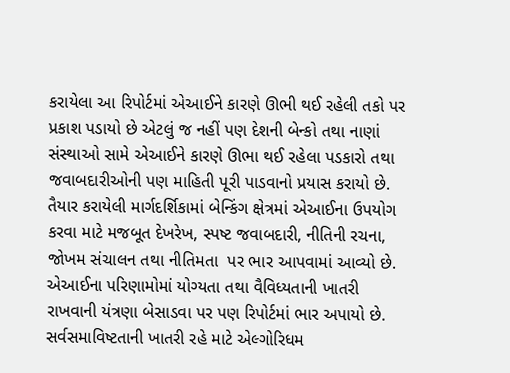કરાયેલા આ રિપોર્ટમાં એઆઈને કારણે ઊભી થઈ રહેલી તકો પર પ્રકાશ પડાયો છે એટલું જ નહીં પણ દેશની બેન્કો તથા નાણાં સંસ્થાઓ સામે એઆઈને કારણે ઊભા થઈ રહેલા પડકારો તથા જવાબદારીઓની પણ માહિતી પૂરી પાડવાનો પ્રયાસ કરાયો છે. તૈયાર કરાયેલી માર્ગદર્શિકામાં બેન્કિંગ ક્ષેત્રમાં એઆઈના ઉપયોગ કરવા માટે મજબૂત દેખરેખ, સ્પષ્ટ જવાબદારી, નીતિની રચના, જોખમ સંચાલન તથા નીતિમતા  પર ભાર આપવામાં આવ્યો છે. એઆઈના પરિણામોમાં યોગ્યતા તથા વૈવિધ્યતાની ખાતરી રાખવાની યંત્રણા બેસાડવા પર પણ રિપોર્ટમાં ભાર અપાયો છે. સર્વસમાવિષ્ટતાની ખાતરી રહે માટે એલ્ગોરિધમ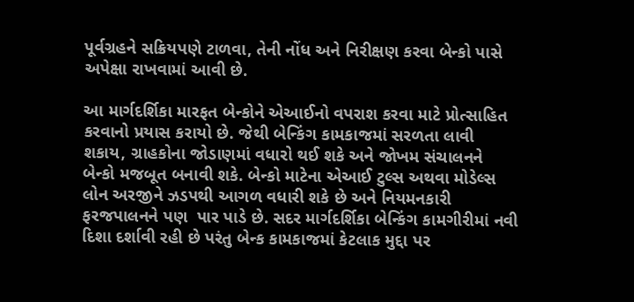પૂર્વગ્રહને સક્રિયપણે ટાળવા, તેની નોંધ અને નિરીક્ષણ કરવા બેન્કો પાસે અપેક્ષા રાખવામાં આવી છે.

આ માર્ગદર્શિકા મારફત બેન્કોને એઆઈનો વપરાશ કરવા માટે પ્રોત્સાહિત કરવાનો પ્રયાસ કરાયો છે. જેથી બેન્કિંગ કામકાજમાં સરળતા લાવી શકાય, ગ્રાહકોના જોડાણમાં વધારો થઈ શકે અને જોખમ સંચાલનને બેન્કો મજબૂત બનાવી શકે. બેન્કો માટેના એઆઈ ટુલ્સ અથવા મોડેલ્સ લોન અરજીને ઝડપથી આગળ વધારી શકે છે અને નિયમનકારી ફરજપાલનને પણ  પાર પાડે છે. સદર માર્ગદર્શિકા બેન્કિંગ કામગીરીમાં નવી દિશા દર્શાવી રહી છે પરંતુ બેન્ક કામકાજમાં કેટલાક મુદ્દા પર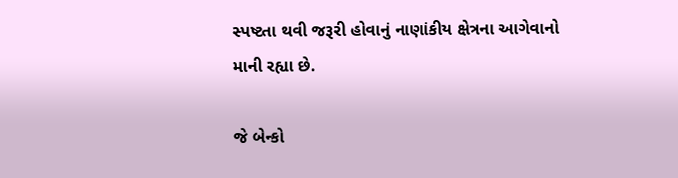સ્પષ્ટતા થવી જરૂરી હોવાનું નાણાંકીય ક્ષેત્રના આગેવાનો માની રહ્યા છે.

જે બેન્કો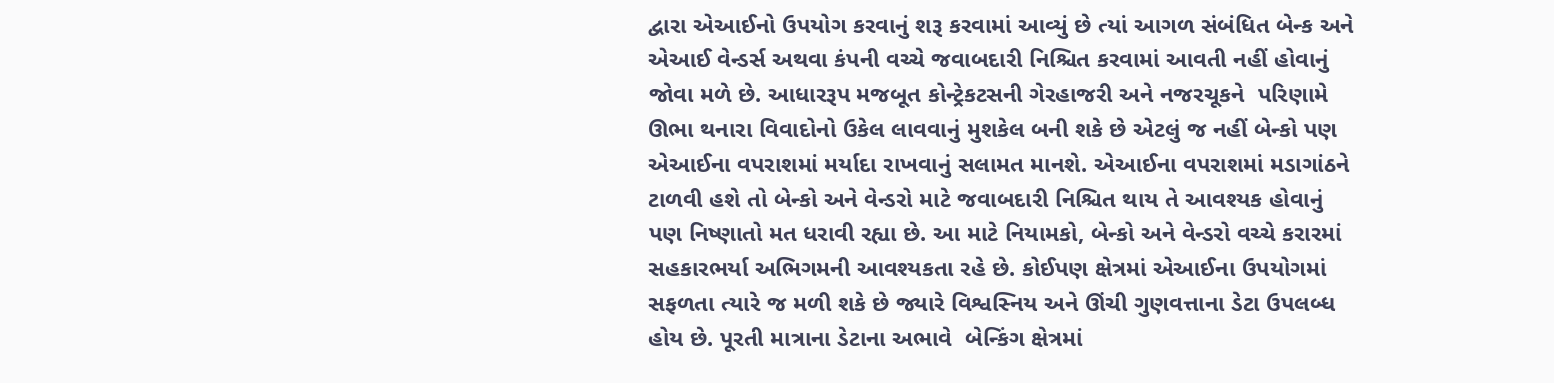દ્વારા એઆઈનો ઉપયોગ કરવાનું શરૂ કરવામાં આવ્યું છે ત્યાં આગળ સંબંધિત બેન્ક અને એઆઈ વેન્ડર્સ અથવા કંપની વચ્ચે જવાબદારી નિશ્ચિત કરવામાં આવતી નહીં હોવાનું જોવા મળે છે. આધારરૂપ મજબૂત કોન્ટ્રેકટસની ગેરહાજરી અને નજરચૂકને  પરિણામે ઊભા થનારા વિવાદોનો ઉકેલ લાવવાનું મુશકેલ બની શકે છે એટલું જ નહીં બેન્કો પણ એઆઈના વપરાશમાં મર્યાદા રાખવાનું સલામત માનશે. એઆઈના વપરાશમાં મડાગાંઠને ટાળવી હશે તો બેન્કો અને વેન્ડરો માટે જવાબદારી નિશ્ચિત થાય તે આવશ્યક હોવાનું પણ નિષ્ણાતો મત ધરાવી રહ્યા છે. આ માટે નિયામકો, બેન્કો અને વેન્ડરો વચ્ચે કરારમાં સહકારભર્યા અભિગમની આવશ્યકતા રહે છે. કોઈપણ ક્ષેત્રમાં એઆઈના ઉપયોગમાં સફળતા ત્યારે જ મળી શકે છે જ્યારે વિશ્વસ્નિય અને ઊંચી ગુણવત્તાના ડેટા ઉપલબ્ધ હોય છે. પૂરતી માત્રાના ડેટાના અભાવે  બેન્કિંગ ક્ષેત્રમાં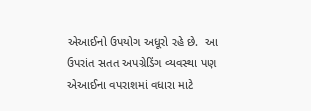એઆઈનો ઉપયોગ અધૂરો રહે છે.  આ ઉપરાંત સતત અપગ્રેડિંગ વ્યવસ્થા પણ એઆઈના વપરાશમાં વધારા માટે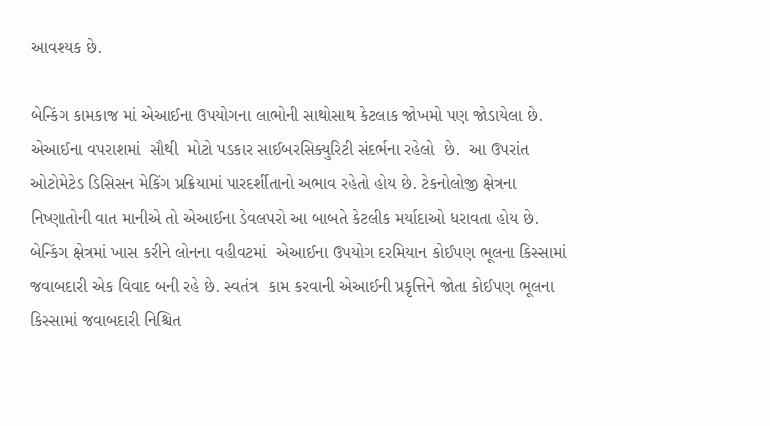આવશ્યક છે.

બેન્કિંગ કામકાજ માં એઆઈના ઉપયોગના લાભોની સાથોસાથ કેટલાક જોખમો પણ જોડાયેલા છે.  એઆઈના વપરાશમાં  સૌથી  મોટો પડકાર સાઈબરસિક્યુરિટી સંદર્ભના રહેલો  છે.  આ ઉપરાંત ઓટોમેટેડ ડિસિસન મેકિંગ પ્રક્રિયામાં પારદર્શીતાનો અભાવ રહેતો હોય છે. ટેકનોલોજી ક્ષેત્રના નિષ્ણાતોની વાત માનીએ તો એઆઈના ડેવલપરો આ બાબતે કેટલીક મર્યાદાઓ ધરાવતા હોય છે. બેન્કિંગ ક્ષેત્રમાં ખાસ કરીને લોનના વહીવટમાં  એઆઈના ઉપયોગ દરમિયાન કોઈપણ ભૂલના કિસ્સામાં જવાબદારી એક વિવાદ બની રહે છે. સ્વતંત્ર  કામ કરવાની એઆઈની પ્રકૃત્તિને જોતા કોઈપણ ભૂલના કિસ્સામાં જવાબદારી નિશ્ચિત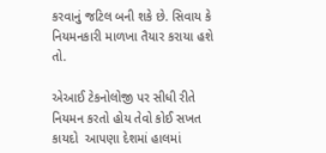કરવાનું જટિલ બની શકે છે. સિવાય કે નિયમનકારી માળખા તૈયાર કરાયા હશે તો.

એઆઈ ટેકનોલોજી પર સીધી રીતે નિયમન કરતો હોય તેવો કોઈ સખત કાયદો  આપણા દેશમાં હાલમાં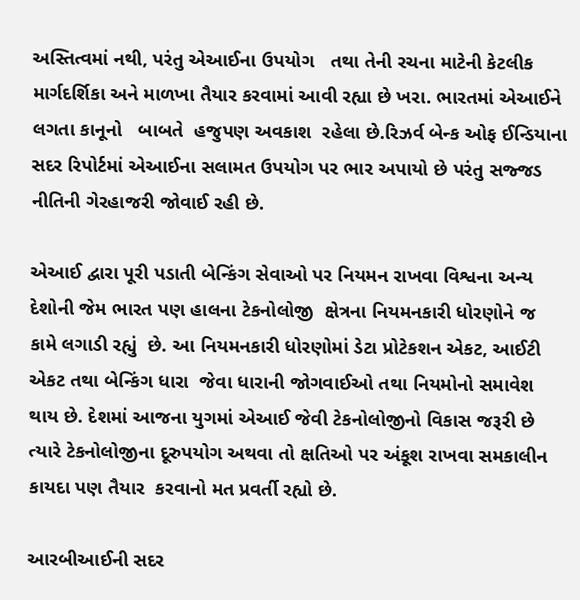અસ્તિત્વમાં નથી, પરંતુ એઆઈના ઉપયોગ   તથા તેની રચના માટેની કેટલીક માર્ગદર્શિકા અને માળખા તૈયાર કરવામાં આવી રહ્યા છે ખરા. ભારતમાં એઆઈને લગતા કાનૂનો   બાબતે  હજુપણ અવકાશ  રહેલા છે.રિઝર્વ બેન્ક ઓફ ઈન્ડિયાના  સદર રિપોર્ટમાં એઆઈના સલામત ઉપયોગ પર ભાર અપાયો છે પરંતુ સજ્જડ નીતિની ગેરહાજરી જોવાઈ રહી છે.

એઆઈ દ્વારા પૂરી પડાતી બેન્કિંગ સેવાઓ પર નિયમન રાખવા વિશ્વના અન્ય દેશોની જેમ ભારત પણ હાલના ટેકનોલોજી  ક્ષેત્રના નિયમનકારી ધોરણોને જ કામે લગાડી રહ્યું  છે. આ નિયમનકારી ધોરણોમાં ડેટા પ્રોટેકશન એકટ, આઈટી એકટ તથા બેન્કિંગ ધારા  જેવા ધારાની જોગવાઈઓ તથા નિયમોનો સમાવેશ થાય છે. દેશમાં આજના યુગમાં એઆઈ જેવી ટેકનોલોજીનો વિકાસ જરૂરી છે ત્યારે ટેકનોલોજીના દૂરુપયોગ અથવા તો ક્ષતિઓ પર અંકૂશ રાખવા સમકાલીન કાયદા પણ તૈયાર  કરવાનો મત પ્રવર્તી રહ્યો છે.

આરબીઆઈની સદર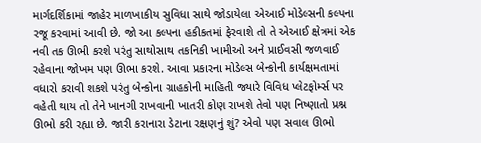માર્ગદર્શિકામાં જાહેર માળખાકીય સુવિધા સાથે જોડાયેલા એઆઈ મોડેલ્સની કલ્પના રજૂ કરવામાં આવી છે. જો આ કલ્પના હકીકતમાં ફેરવાશે તો તે એઆઈ ક્ષેત્રમાં એક નવી તક ઊભી કરશે પરંતુ સાથોસાથ તકનિકી ખામીઓ અને પ્રાઈવસી જળવાઈ રહેવાના જોખમ પણ ઊભા કરશે. આવા પ્રકારના મોડેલ્સ બેન્કોની કાર્યક્ષમતામાં વધારો કરાવી શકશે પરંતુ બેન્કોના ગ્રાહકોની માહિતી જ્યારે વિવિધ પ્લેટફોર્મ્સ પર વહેતી થાય તો તેને ખાનગી રાખવાની ખાતરી કોણ રાખશે તેવો પણ નિષ્ણાતો પ્રશ્ન ઊભો કરી રહ્યા છે. જારી કરાનારા ડેટાના રક્ષણનું શું? એવો પણ સવાલ ઊભો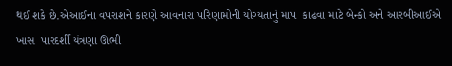થઈ શકે છે.એઆઈના વપરાશને કારણે આવનારા પરિણામોની યોગ્યતાનું માપ  કાઢવા માટે બેન્કો અને આરબીઆઈએ ખાસ  પારદર્શી યંત્રણા ઊભી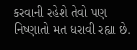કરવાની રહેશે તેવો પણ નિષ્ણાતો મત ધરાવી રહ્યા છે.